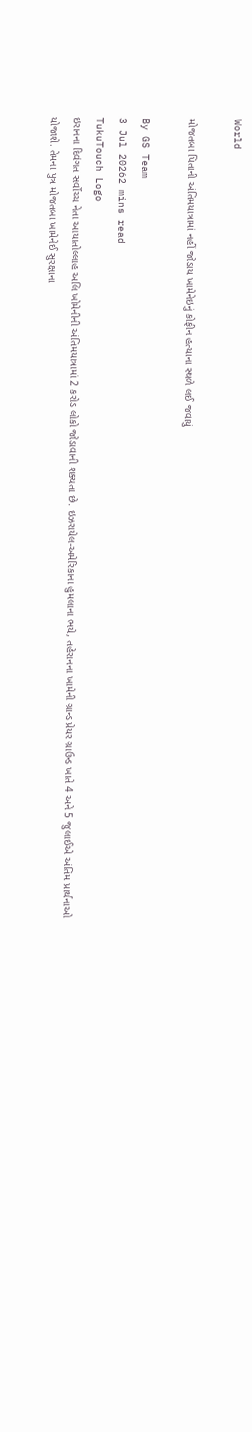World

મોજતબા પિતાની અંતિમયાત્રામાં નહીં જોડાય ખામેનેઇનું કોફીન હત્યાના સ્થળે લઈ જવાયું

By GS Team
3 Jul 20262 mins read
TukuTouch Logo
ઇરાનના દિવંગત સર્વોચ્ચ નેતા આયાતોલ્લાહ અલિ ખોમેનીની અંતિમયાત્રામાં 2 કરોડ લોકો જોડાવાની શક્યતા છે. ઇઝરાયેલ-અમેરિકાના હુમલાના ભયે, તહેરાનના ખામેની ગ્રાન્ડ પ્રેયર ગ્રાઉન્ડ ખાતે 4 અને 5 જુલાઈએ અંતિમ પ્રાર્થનાઓ યોજાશે. તેમના પુત્ર મોજતબા ખામેનેઈ સુરક્ષાના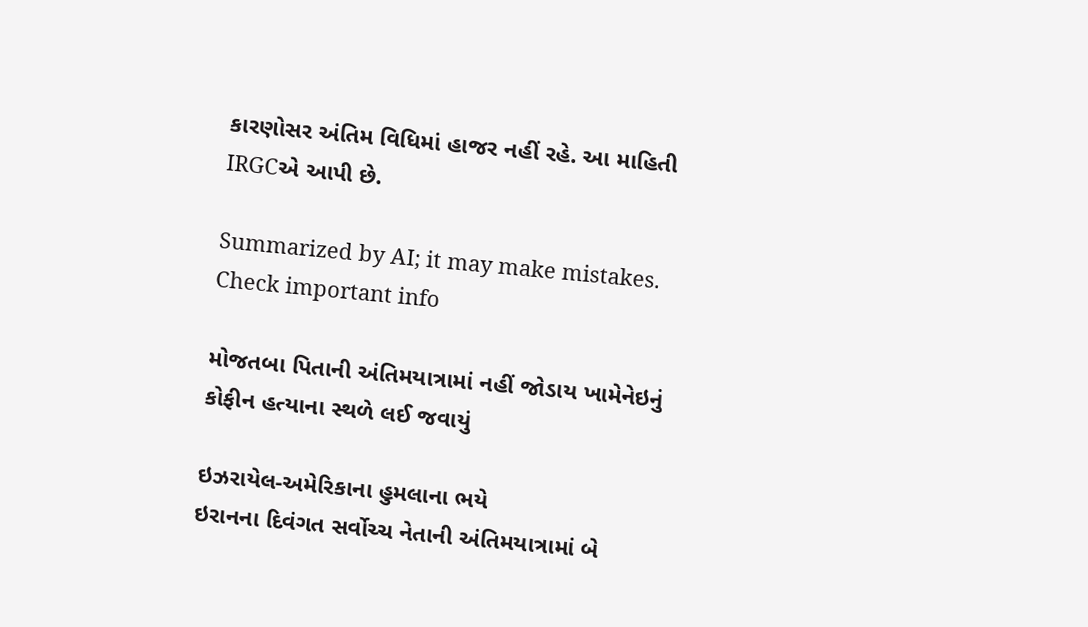કારણોસર અંતિમ વિધિમાં હાજર નહીં રહે. આ માહિતી IRGCએ આપી છે.

Summarized by AI; it may make mistakes. Check important info

મોજતબા પિતાની અંતિમયાત્રામાં નહીં જોડાય ખામેનેઇનું કોફીન હત્યાના સ્થળે લઈ જવાયું

ઇઝરાયેલ-અમેરિકાના હુમલાના ભયે
ઇરાનના દિવંગત સર્વોચ્ચ નેતાની અંતિમયાત્રામાં બે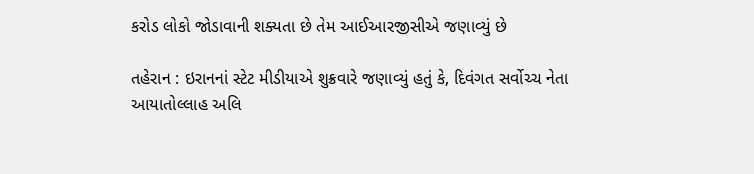કરોડ લોકો જોડાવાની શક્યતા છે તેમ આઈઆરજીસીએ જણાવ્યું છે

તહેરાન : ઇરાનનાં સ્ટેટ મીડીયાએ શુક્રવારે જણાવ્યું હતું કે, દિવંગત સર્વોચ્ચ નેતા આયાતોલ્લાહ અલિ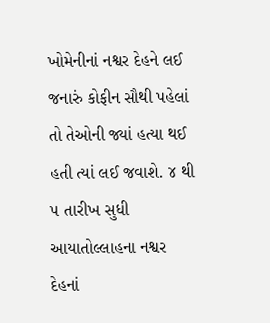ખોમેનીનાં નશ્વર દેહને લઈ જનારું કોફીન સૌથી પહેલાં તો તેઓની જ્યાં હત્યા થઈ હતી ત્યાં લઈ જવાશે. ૪ થી ૫ તારીખ સુધી આયાતોલ્લાહના નશ્વર દેહનાં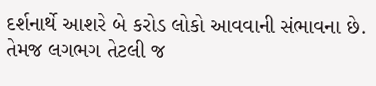દર્શનાર્થે આશરે બે કરોડ લોકો આવવાની સંભાવના છે. તેમજ લગભગ તેટલી જ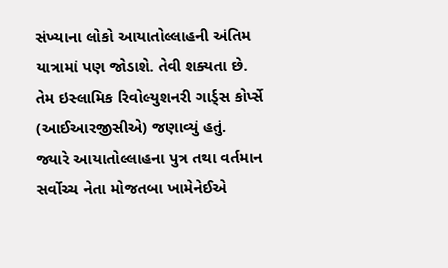સંખ્યાના લોકો આયાતોલ્લાહની અંતિમ યાત્રામાં પણ જોડાશે. તેવી શક્યતા છે. તેમ ઇસ્લામિક રિવોલ્યુશનરી ગાર્ડ્સ કોર્પ્સે (આઈઆરજીસીએ) જણાવ્યું હતું.
જ્યારે આયાતોલ્લાહના પુત્ર તથા વર્તમાન સર્વોચ્ચ નેતા મોજતબા ખામેનેઈએ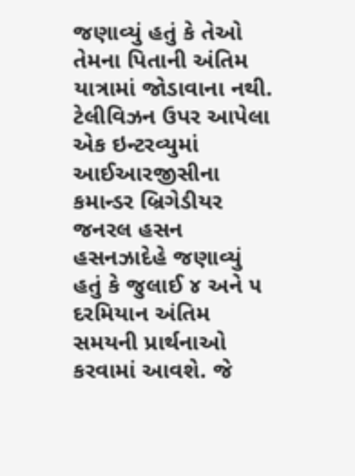જણાવ્યું હતું કે તેઓ તેમના પિતાની અંતિમ યાત્રામાં જોડાવાના નથી.
ટેલીવિઝન ઉપર આપેલા એક ઇન્ટરવ્યુમાં આઈઆરજીસીના કમાન્ડર બ્રિગેડીયર જનરલ હસન હસનઝાદેહે જણાવ્યું હતું કે જુલાઈ ૪ અને ૫ દરમિયાન અંતિમ સમયની પ્રાર્થનાઓ કરવામાં આવશે. જે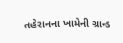તહેરાનના ખામેની ગ્રાન્ડ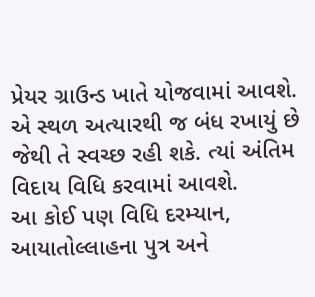પ્રેયર ગ્રાઉન્ડ ખાતે યોજવામાં આવશે. એ સ્થળ અત્યારથી જ બંધ રખાયું છે જેથી તે સ્વચ્છ રહી શકે. ત્યાં અંતિમ વિદાય વિધિ કરવામાં આવશે.
આ કોઈ પણ વિધિ દરમ્યાન, આયાતોલ્લાહના પુત્ર અને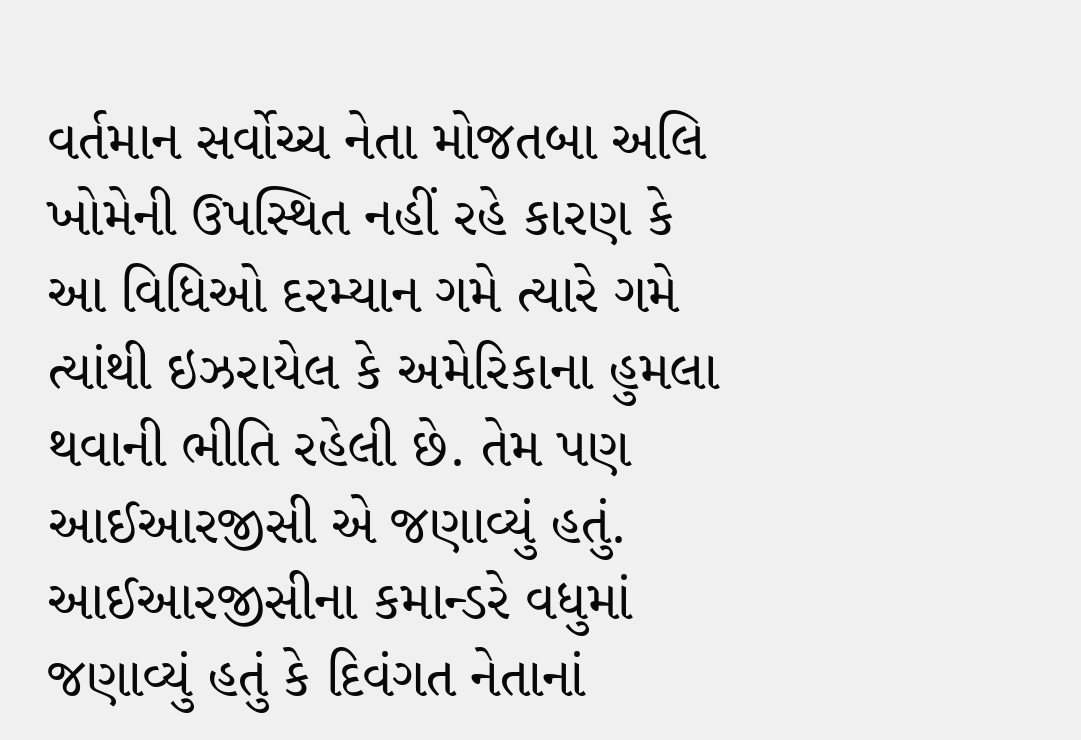વર્તમાન સર્વોચ્ચ નેતા મોજતબા અલિ ખોમેની ઉપસ્થિત નહીં રહે કારણ કે આ વિધિઓ દરમ્યાન ગમે ત્યારે ગમે ત્યાંથી ઇઝરાયેલ કે અમેરિકાના હુમલા થવાની ભીતિ રહેલી છે. તેમ પણ આઈઆરજીસી એ જણાવ્યું હતું.
આઈઆરજીસીના કમાન્ડરે વધુમાં જણાવ્યું હતું કે દિવંગત નેતાનાં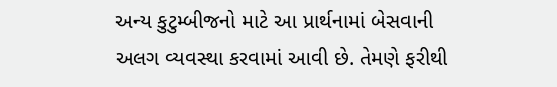અન્ય કુટુમ્બીજનો માટે આ પ્રાર્થનામાં બેસવાની અલગ વ્યવસ્થા કરવામાં આવી છે. તેમણે ફરીથી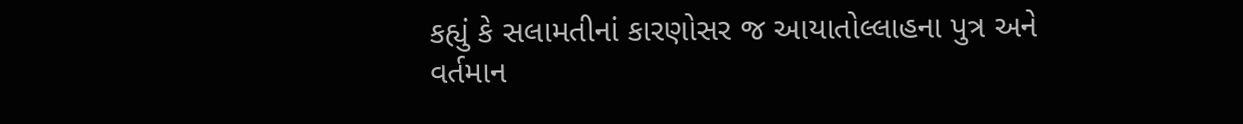કહ્યું કે સલામતીનાં કારણોસર જ આયાતોલ્લાહના પુત્ર અને વર્તમાન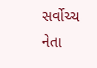સર્વોચ્ચ નેતા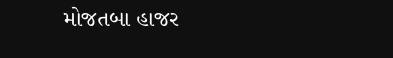મોજતબા હાજર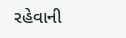રહેવાની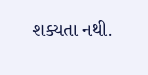શક્યતા નથી.